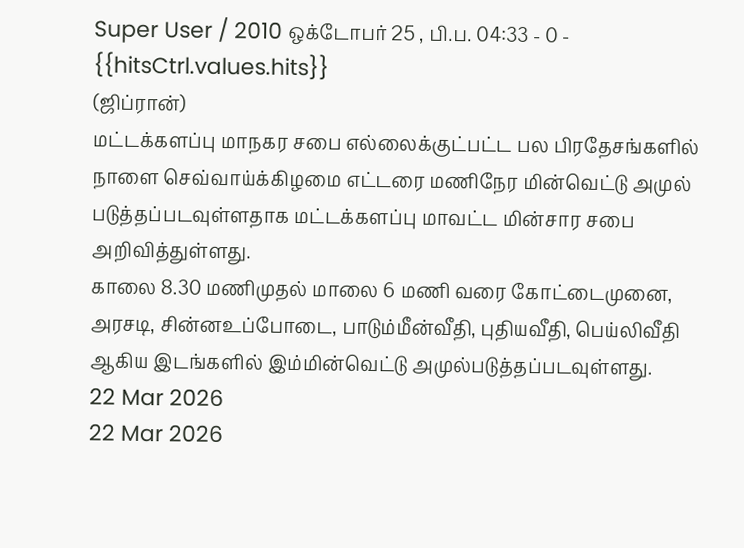Super User / 2010 ஒக்டோபர் 25 , பி.ப. 04:33 - 0 - {{hitsCtrl.values.hits}}
(ஜிப்ரான்)
மட்டக்களப்பு மாநகர சபை எல்லைக்குட்பட்ட பல பிரதேசங்களில் நாளை செவ்வாய்க்கிழமை எட்டரை மணிநேர மின்வெட்டு அமுல் படுத்தப்படவுள்ளதாக மட்டக்களப்பு மாவட்ட மின்சார சபை அறிவித்துள்ளது.
காலை 8.30 மணிமுதல் மாலை 6 மணி வரை கோட்டைமுனை, அரசடி, சின்னஉப்போடை, பாடும்மீன்வீதி, புதியவீதி, பெய்லிவீதி ஆகிய இடங்களில் இம்மின்வெட்டு அமுல்படுத்தப்படவுள்ளது.
22 Mar 2026
22 Mar 2026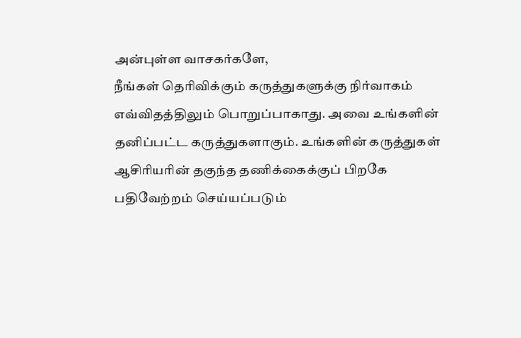அன்புள்ள வாசகர்களே,
நீங்கள் தெரிவிக்கும் கருத்துகளுக்கு நிர்வாகம் எவ்விதத்திலும் பொறுப்பாகாது. அவை உங்களின் தனிப்பட்ட கருத்துகளாகும். உங்களின் கருத்துகள் ஆசிரியரின் தகுந்த தணிக்கைக்குப் பிறகே பதிவேற்றம் செய்யப்படும்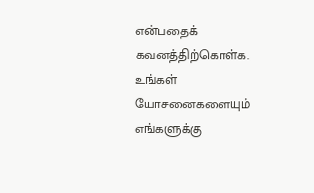என்பதைக் கவனத்திற்கொள்க. உங்கள் யோசனைகளையும் எங்களுக்கு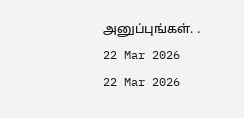அனுப்புங்கள். .
22 Mar 2026
22 Mar 2026